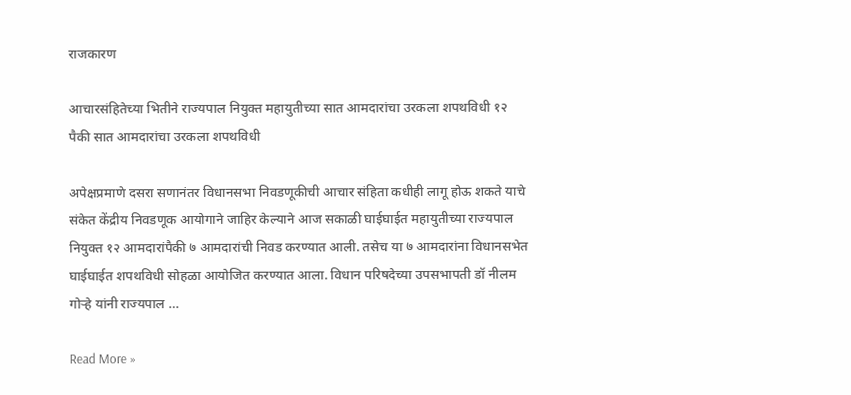राजकारण

आचारसंहितेच्या भितीने राज्यपाल नियुक्त महायुतीच्या सात आमदारांचा उरकला शपथविधी १२ पैकी सात आमदारांचा उरकला शपथविधी

अपेक्षप्रमाणे दसरा सणानंतर विधानसभा निवडणूकीची आचार संहिता कधीही लागू होऊ शकते याचे संकेत केंद्रीय निवडणूक आयोगाने जाहिर केल्याने आज सकाळी घाईघाईत महायुतीच्या राज्यपाल नियुक्त १२ आमदारांपैकी ७ आमदारांची निवड करण्यात आली. तसेच या ७ आमदारांना विधानसभेत घाईघाईत शपथविधी सोहळा आयोजित करण्यात आला. विधान परिषदेच्या उपसभापती डॉ नीलम गोऱ्हे यांनी राज्यपाल …

Read More »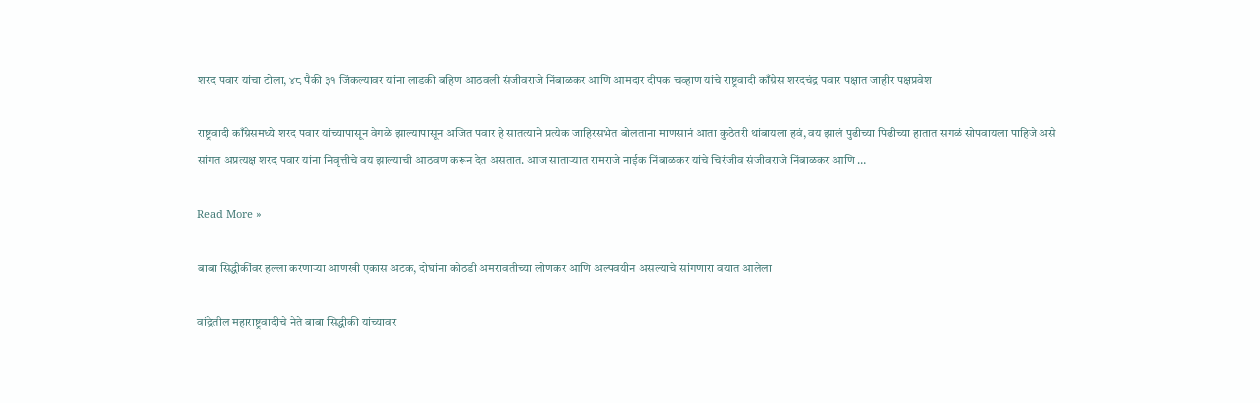शरद पवार यांचा टोला, ४८ पैकी ३१ जिंकल्यावर यांना लाडकी बहिण आठवली संजीवराजे निंबाळकर आणि आमदार दीपक चव्हाण यांचे राष्ट्रवादी काँग्रेस शरदचंद्र पवार पक्षात जाहीर पक्षप्रवेश

राष्ट्रवादी काँग्रेसमध्ये शरद पवार यांच्यापासून वेगळे झाल्यापासून अजित पवार हे सातत्याने प्रत्येक जाहिरसभेत बोलताना माणसानं आता कुठेतरी थांबायला हवं, वय झालं पुढीच्या पिढीच्या हातात सगळं सोपवायला पाहिजे असे सांगत अप्रत्यक्ष शरद पवार यांना निवृत्तीचे वय झाल्याची आठवण करून देत असतात. आज साताऱ्यात रामराजे नाईक निंबाळकर यांचे चिरंजीव संजीवराजे निंबाळकर आणि …

Read More »

बाबा सिद्धीकींवर हल्ला करणाऱ्या आणखी एकास अटक, दोघांना कोठडी अमरावतीच्या लोणकर आणि अल्पवयीन असल्याचे सांगणारा वयात आलेला

वांद्रेतील महाराष्ट्रवादीचे नेते बाबा सिद्धीकी यांच्यावर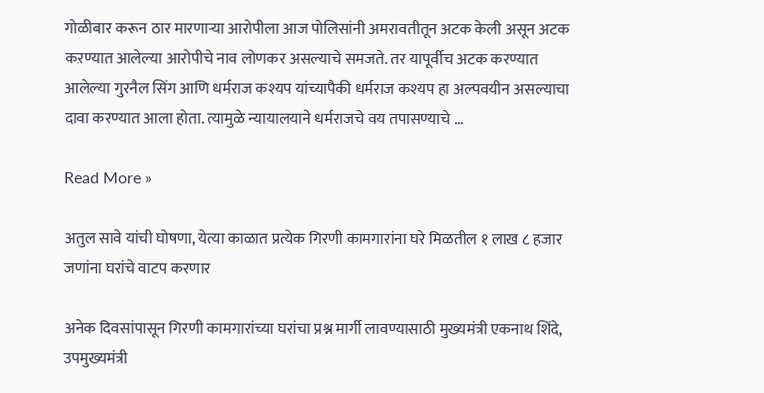गोळीबार करून ठार मारणाऱ्या आरोपीला आज पोलिसांनी अमरावतीतून अटक केली असून अटक कऱण्यात आलेल्या आरोपीचे नाव लोणकर असल्याचे समजते. तर यापूर्वीच अटक करण्यात आलेल्या गुरनैल सिंग आणि धर्मराज कश्यप यांच्यापैकी धर्मराज कश्यप हा अल्पवयीन असल्याचा दावा करण्यात आला होता. त्यामुळे न्यायालयाने धर्मराजचे वय तपासण्याचे …

Read More »

अतुल सावे यांची घोषणा, येत्या काळात प्रत्येक गिरणी कामगारांना घरे मिळतील १ लाख ८ हजार जणांना घरांचे वाटप करणार

अनेक दिवसांपासून गिरणी कामगारांच्या घरांचा प्रश्न मार्गी लावण्यासाठी मुख्यमंत्री एकनाथ शिंदे, उपमुख्यमंत्री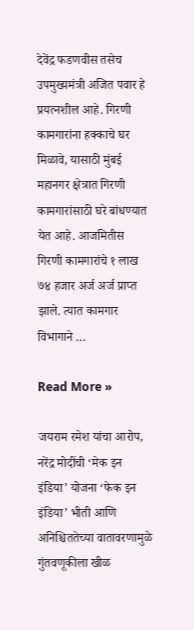देवेंद्र फडणवीस तसेच उपमुख्यमंत्री अजित पवार हे प्रयत्नशील आहे. गिरणी कामगारांना हक्काचे घर मिळावे, यासाठी मुंबई महानगर क्षेत्रात गिरणी कामगारांसाठी घरे बांधण्यात येत आहे. आजमितीस गिरणी कामगारांचे १ लाख ७४ हजार अर्ज अर्ज प्राप्त झाले. त्यात कामगार विभागाने …

Read More »

जयराम रमेश यांचा आरोप, नरेंद्र मोदींची ‘मेक इन इंडिया’ योजना ‘फेक इन इंडिया’ भीती आणि अनिश्चिततेच्या वातावरणामुळे गुंतवणूकीला खीळ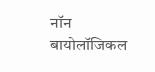नॉन बायोलॉजिकल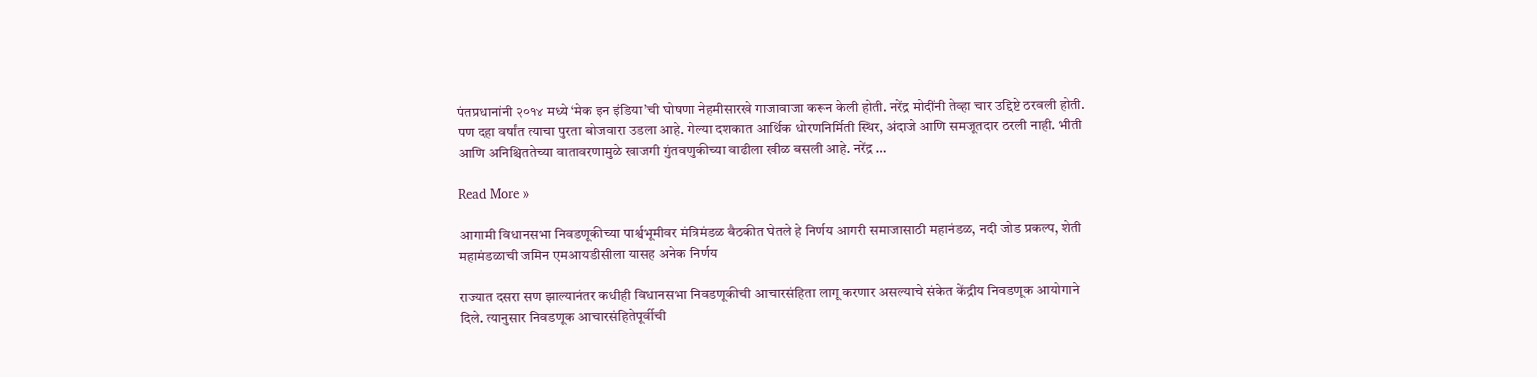पंतप्रधानांनी २०१४ मध्ये ‘मेक इन इंडिया’ची घोषणा नेहमीसारखे गाजावाजा करून केली होती. नरेंद्र मोदींनी तेव्हा चार उद्दिष्टे ठरवली होती. पण दहा वर्षांत त्याचा पुरता बोजवारा उडला आहे. गेल्या दशकात आर्थिक धोरणनिर्मिती स्थिर, अंदाजे आणि समजूतदार ठरली नाही. भीती आणि अनिश्चिततेच्या वातावरणामुळे खाजगी गुंतवणुकीच्या वाढीला खीळ बसली आहे. नरेंद्र …

Read More »

आगामी विधानसभा निवडणूकीच्या पार्श्वभूमीवर मंत्रिमंडळ बैठकीत घेतले हे निर्णय आगरी समाजासाठी महानंडळ, नदी जोड प्रकल्प, शेती महामंडळाची जमिन एमआयडीसीला यासह अनेक निर्णय

राज्यात दसरा सण झाल्यानंतर कधीही विधानसभा निवडणूकीची आचारसंहिता लागू करणार असल्याचे संकेत केंद्रीय निवडणूक आयोगाने दिले. त्यानुसार निवडणूक आचारसंहितेपूर्वीची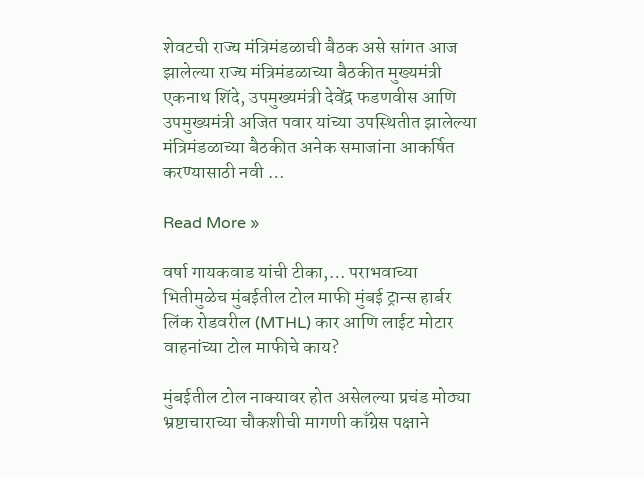शेवटची राज्य मंत्रिमंडळाची बैठक असे सांगत आज झालेल्या राज्य मंत्रिमंडळाच्या बैठकीत मुख्यमंत्री एकनाथ शिंदे, उपमुख्यमंत्री देवेंद्र फडणवीस आणि उपमुख्यमंत्री अजित पवार यांच्या उपस्थितीत झालेल्या मंत्रिमंडळाच्या बैठकीत अनेक समाजांना आकर्षित करण्यासाठी नवी …

Read More »

वर्षा गायकवाड यांची टीका,… पराभवाच्या भितीमुळेच मुंबईतील टोल माफी मुंबई ट्रान्स हार्बर लिंक रोडवरील (MTHL) कार आणि लाईट मोटार वाहनांच्या टोल माफीचे काय?

मुंबईतील टोल नाक्यावर होत असेलल्या प्रचंड मोठ्या भ्रष्टाचाराच्या चौकशीची मागणी काँग्रेस पक्षाने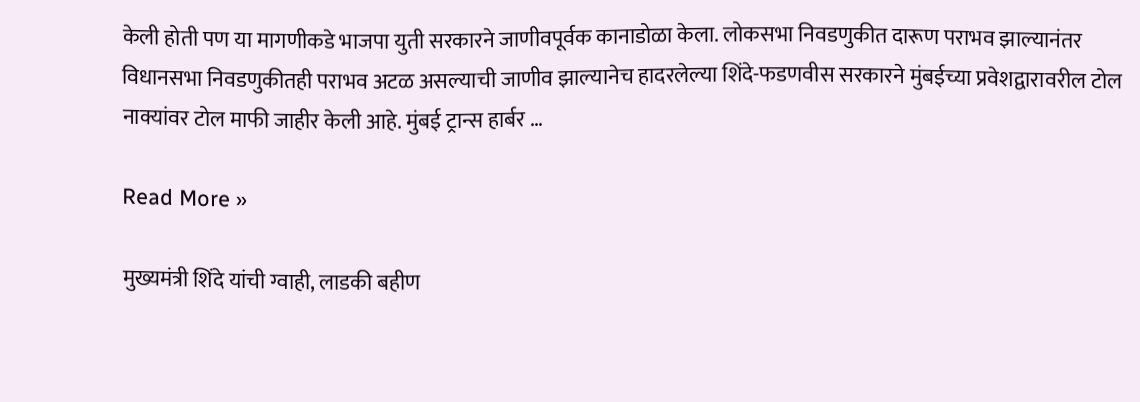केली होती पण या मागणीकडे भाजपा युती सरकारने जाणीवपूर्वक कानाडोळा केला. लोकसभा निवडणुकीत दारूण पराभव झाल्यानंतर विधानसभा निवडणुकीतही पराभव अटळ असल्याची जाणीव झाल्यानेच हादरलेल्या शिंदे-फडणवीस सरकारने मुंबईच्या प्रवेशद्वारावरील टोल नाक्यांवर टोल माफी जाहीर केली आहे. मुंबई ट्रान्स हार्बर …

Read More »

मुख्यमंत्री शिंदे यांची ग्वाही, लाडकी बहीण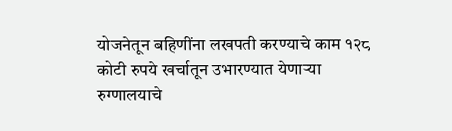योजनेतून बहिणींना लखपती करण्याचे काम १२८ कोटी रुपये खर्चातून उभारण्यात येणाऱ्या रुग्णालयाचे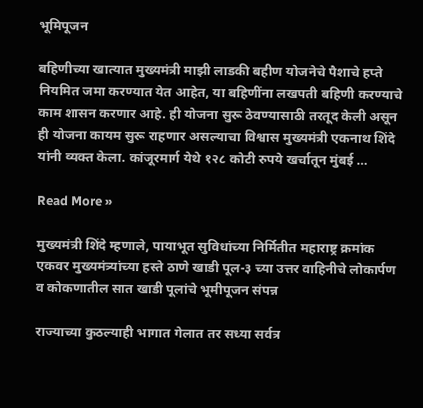भूमिपूजन

बहिणीच्या खात्यात मुख्यमंत्री माझी लाडकी बहीण योजनेचे पैशाचे हप्ते नियमित जमा करण्यात येत आहेत, या बहिणींना लखपती बहिणी करण्याचे काम शासन करणार आहे. ही योजना सुरू ठेवण्यासाठी तरतूद केली असून ही योजना कायम सुरू राहणार असल्याचा विश्वास मुख्यमंत्री एकनाथ शिंदे यांनी व्यक्त केला. कांजूरमार्ग येथे १२८ कोटी रुपये खर्चातून मुंबई …

Read More »

मुख्यमंत्री शिंदे म्हणाले, पायाभूत सुविधांच्या निर्मितीत महाराष्ट्र क्रमांक एकवर मुख्यमंत्र्यांच्या हस्ते ठाणे खाडी पूल-३ च्या उत्तर वाहिनीचे लोकार्पण व कोकणातील सात खाडी पूलांचे भूमीपूजन संपन्न

राज्याच्या कुठल्याही भागात गेलात तर सध्या सर्वत्र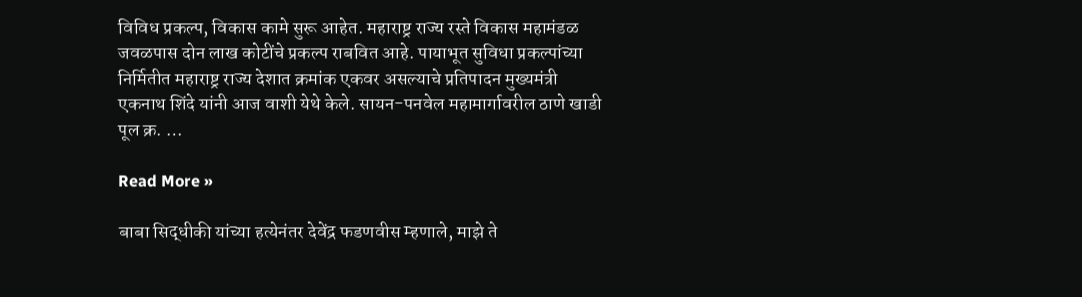विविध प्रकल्प, विकास कामे सुरू आहेत. महाराष्ट्र राज्य रस्ते विकास महामंडळ जवळपास दोन लाख कोटींचे प्रकल्प राबवित आहे. पायाभूत सुविधा प्रकल्पांच्या निर्मितीत महाराष्ट्र राज्य देशात क्रमांक एकवर असल्याचे प्रतिपादन मुख्यमंत्री एकनाथ शिंदे यांनी आज वाशी येथे केले. सायन-पनवेल महामार्गावरील ठाणे खाडी पूल क्र. …

Read More »

बाबा सिद्धीकी यांच्या हत्येनंतर देवेंद्र फडणवीस म्हणाले, माझे ते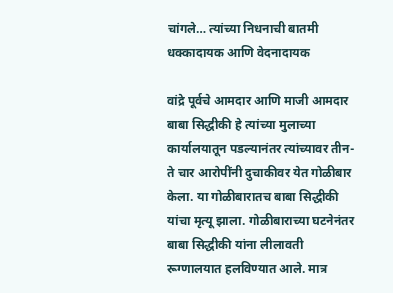चांगले… त्यांच्या निधनाची बातमी धक्कादायक आणि वेदनादायक

वांद्रे पूर्वचे आमदार आणि माजी आमदार बाबा सिद्धीकी हे त्यांच्या मुलाच्या कार्यालयातून पडल्यानंतर त्यांच्यावर तीन-ते चार आरोपींनी दुचाकीवर येत गोळीबार केला. या गोळीबारातच बाबा सिद्धीकी यांचा मृत्यू झाला. गोळीबाराच्या घटनेनंतर बाबा सिद्धीकी यांना लीलावती रूग्णालयात हलविण्यात आले. मात्र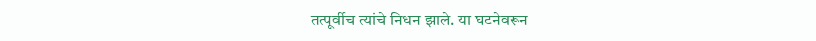तत्पूर्वीच त्यांचे निधन झाले. या घटनेवरून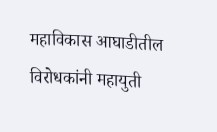महाविकास आघाडीतील विरोधकांनी महायुती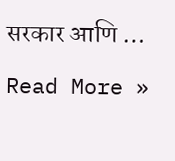सरकार आणि …

Read More »